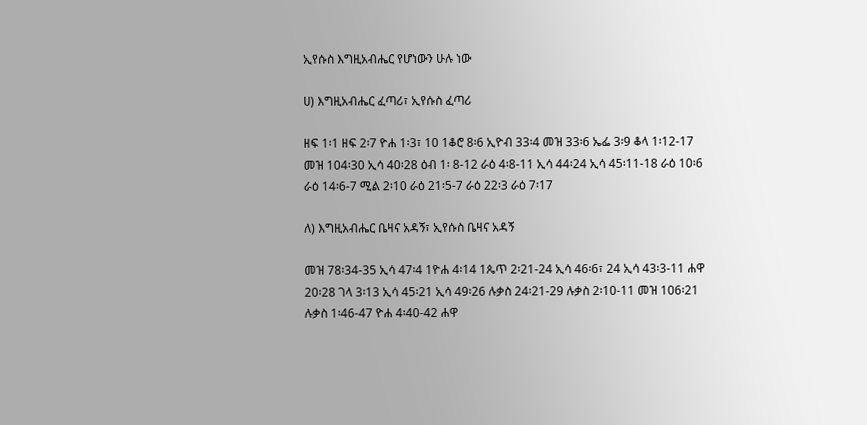ኢየሱስ እግዚአብሔር የሆነውን ሁሉ ነው

ሀ) እግዚአብሔር ፈጣሪ፣ ኢየሱስ ፈጣሪ

ዘፍ 1፡1 ዘፍ 2፡7 ዮሐ 1፡3፣ 10 1ቆሮ 8፡6 ኢዮብ 33፡4 መዝ 33፡6 ኤፌ 3፡9 ቆላ 1፡12-17 መዝ 104፡30 ኢሳ 40፡28 ዕብ 1፡ 8-12 ራዕ 4፡8-11 ኢሳ 44፡24 ኢሳ 45፡11-18 ራዕ 10፡6 ራዕ 14፡6-7 ሚል 2፡10 ራዕ 21፡5-7 ራዕ 22፡3 ራዕ 7፡17

ለ) እግዚአብሔር ቤዛና አዳኝ፣ ኢየሱስ ቤዛና አዳኝ

መዝ 78፡34-35 ኢሳ 47፡4 1ዮሐ 4፡14 1ጴጥ 2፡21-24 ኢሳ 46፡6፣ 24 ኢሳ 43፡3-11 ሐዋ 20፡28 ገላ 3፡13 ኢሳ 45፡21 ኢሳ 49፡26 ሉቃስ 24፡21-29 ሉቃስ 2፡10-11 መዝ 106፡21 ሉቃስ 1፡46-47 ዮሐ 4፡40-42 ሐዋ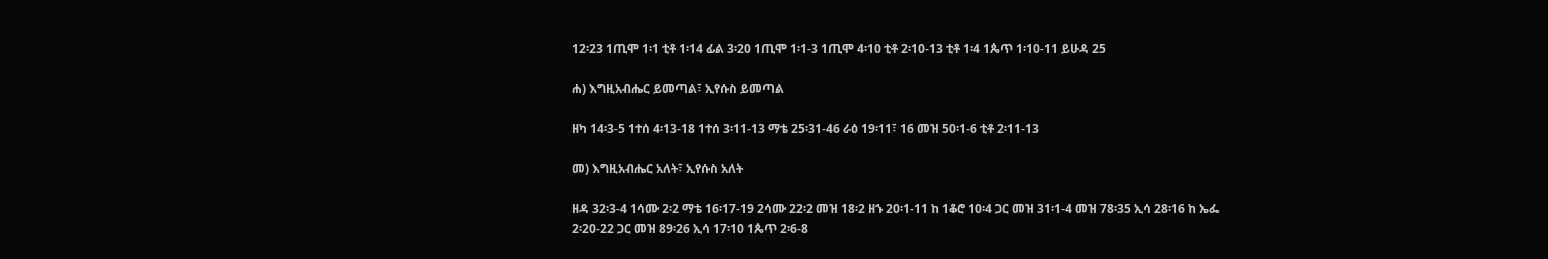12፡23 1ጢሞ 1፡1 ቲቶ 1፡14 ፊል 3፡20 1ጢሞ 1፡1-3 1ጢሞ 4፡10 ቲቶ 2፡10-13 ቲቶ 1፡4 1ጴጥ 1፡10-11 ይሁዳ 25

ሐ) እግዚአብሔር ይመጣል፣ ኢየሱስ ይመጣል

ዘካ 14፡3-5 1ተሰ 4፡13-18 1ተሰ 3፡11-13 ማቴ 25፡31-46 ራዕ 19፡11፣ 16 መዝ 50፡1-6 ቲቶ 2፡11-13

መ) እግዚአብሔር አለት፣ ኢየሱስ አለት

ዘዳ 32፡3-4 1ሳሙ 2፡2 ማቴ 16፡17-19 2ሳሙ 22፡2 መዝ 18፡2 ዘኁ 20፡1-11 ከ 1ቆሮ 10፡4 ጋር መዝ 31፡1-4 መዝ 78፡35 ኢሳ 28፡16 ከ ኤፌ 2፡20-22 ጋር መዝ 89፡26 ኢሳ 17፡10 1ጴጥ 2፡6-8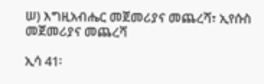ሠ) እግዚአብሔር መጀመሪያና መጨረሻ፣ ኢየሱስ መጀመሪያና መጨረሻ

ኢሳ 41፡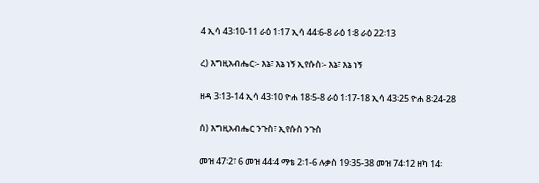4 ኢሳ 43፡10-11 ራዕ 1፡17 ኢሳ 44፡6-8 ራዕ 1፡8 ራዕ 22፡13

ረ) እግዚአብሔር፡- እኔ፣ እኔ ነኝ ኢየሱስ፡- እኔ፣ እኔ ነኝ

ዘዳ 3፡13-14 ኢሳ 43፡10 ዮሐ 18፡5-8 ራዕ 1፡17-18 ኢሳ 43፡25 ዮሐ 8፡24-28

ሰ) እግዚአብሔር ንጉስ፣ ኢየሱስ ንጉስ

መዝ 47፡2፣ 6 መዝ 44፡4 ማቴ 2፡1-6 ሉቃስ 19፡35-38 መዝ 74፡12 ዘካ 14፡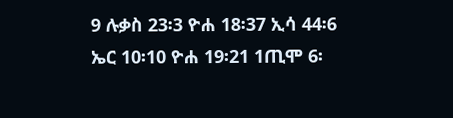9 ሉቃስ 23፡3 ዮሐ 18፡37 ኢሳ 44፡6 ኤር 10፡10 ዮሐ 19፡21 1ጢሞ 6፡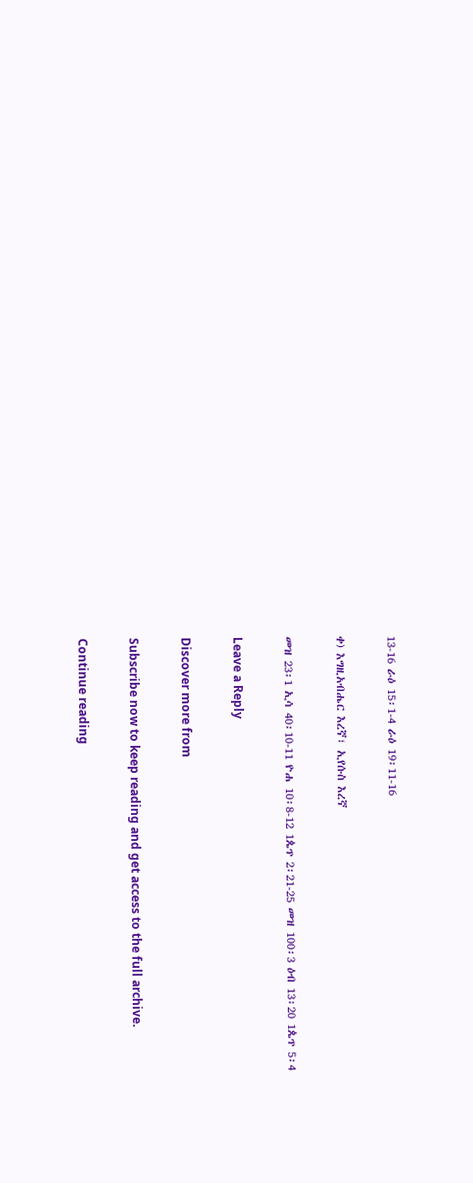13-16 ራዕ 15፡1-4 ራዕ 19፡11-16

ቀ) እግዚአብሔር እረኛ፣ ኢየሱስ እረኛ

መዝ 23፡1 ኢሳ 40፡10-11 ዮሐ 10፡8-12 1ጴጥ 2፡21-25 መዝ 100፡3 ዕብ 13፡20 1ጴጥ 5፡4

Leave a Reply

Discover more from

Subscribe now to keep reading and get access to the full archive.

Continue reading